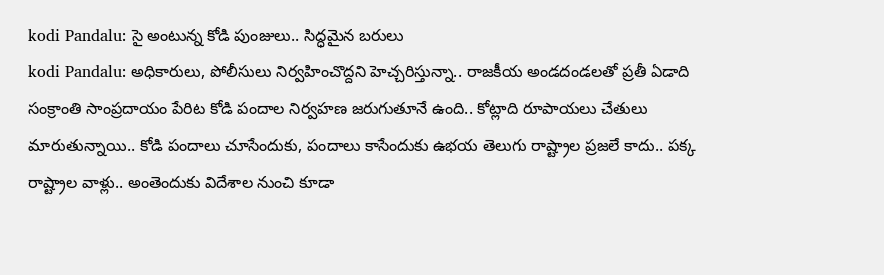kodi Pandalu: సై అంటున్న కోడి పుంజులు.. సిద్ధమైన బరులు
kodi Pandalu: అధికారులు, పోలీసులు నిర్వహించొద్దని హెచ్చరిస్తున్నా.. రాజకీయ అండదండలతో ప్రతీ ఏడాది సంక్రాంతి సాంప్రదాయం పేరిట కోడి పందాల నిర్వహణ జరుగుతూనే ఉంది.. కోట్లాది రూపాయలు చేతులు మారుతున్నాయి.. కోడి పందాలు చూసేందుకు, పందాలు కాసేందుకు ఉభయ తెలుగు రాష్ట్రాల ప్రజలే కాదు.. పక్క రాష్ట్రాల వాళ్లు.. అంతెందుకు విదేశాల నుంచి కూడా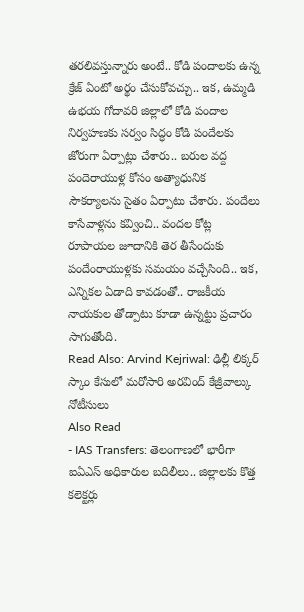తరలివస్తున్నారు అంటే.. కోడి పందాలకు ఉన్న క్రేజ్ ఏంటో అర్థం చేసుకోవచ్చు.. ఇక, ఉమ్మడి ఉభయ గోదావరి జిల్లాలో కోడి పందాల నిర్వహణకు సర్వం సిద్ధం కోడి పందేలకు జోరుగా ఏర్పాట్లు చేశారు.. బరుల వద్ద పందెరాయుళ్ల కోసం అత్యాధునిక సౌకర్యాలను సైతం ఏర్పాటు చేశారు. పందేలు కాసేవాళ్లను కవ్వించి.. వందల కోట్ల రూపాయల జూదానికి తెర తీసేందుకు పందేంరాయుళ్లకు సమయం వచ్చేసింది.. ఇక, ఎన్నికల ఏడాది కావడంతో.. రాజకీయ నాయకుల తోడ్పాటు కూడా ఉన్నట్టు ప్రచారం సాగుతోంది.
Read Also: Arvind Kejriwal: ఢిల్లీ లిక్కర్ స్కాం కేసులో మరోసారి అరవింద్ కేజ్రీవాల్కు నోటీసులు
Also Read
- IAS Transfers: తెలంగాణలో భారీగా ఐఏఎస్ అధికారుల బదిలీలు.. జిల్లాలకు కొత్త కలెక్టర్లు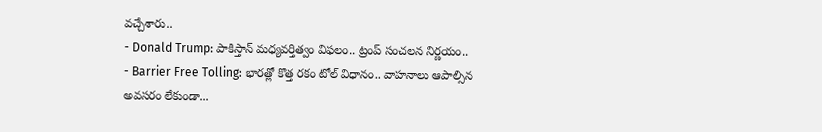వచ్చేశారు..
- Donald Trump: పాకిస్తాన్ మధ్యవర్తిత్వం విఫలం.. ట్రంప్ సంచలన నిర్ణయం..
- Barrier Free Tolling: భారత్లో కొత్త రకం టోల్ విధానం.. వాహనాలు ఆపాల్సిన అవసరం లేకుండా...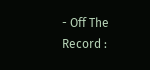- Off The Record :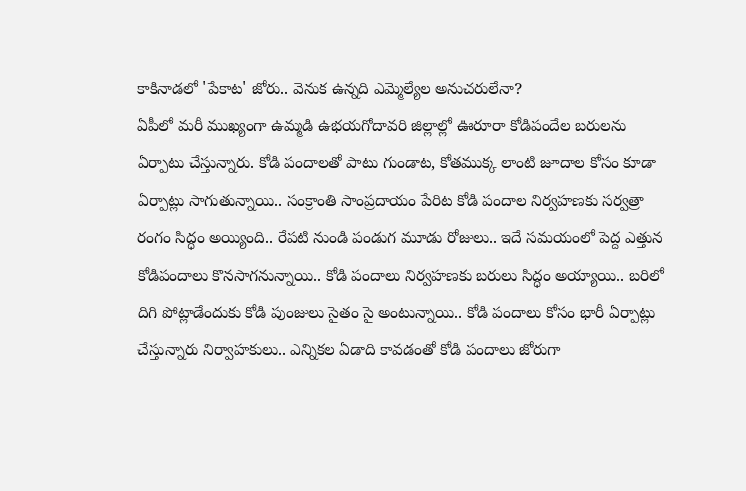కాకినాడలో 'పేకాట' జోరు.. వెనుక ఉన్నది ఎమ్మెల్యేల అనుచరులేనా?
ఏపీలో మరీ ముఖ్యంగా ఉమ్మడి ఉభయగోదావరి జిల్లాల్లో ఊరూరా కోడిపందేల బరులను ఏర్పాటు చేస్తున్నారు. కోడి పందాలతో పాటు గుండాట, కోతముక్క లాంటి జూదాల కోసం కూడా ఏర్పాట్లు సాగుతున్నాయి.. సంక్రాంతి సాంప్రదాయం పేరిట కోడి పందాల నిర్వహణకు సర్వత్రా రంగం సిద్ధం అయ్యింది.. రేపటి నుండి పండుగ మూడు రోజులు.. ఇదే సమయంలో పెద్ద ఎత్తున కోడిపందాలు కొనసాగనున్నాయి.. కోడి పందాలు నిర్వహణకు బరులు సిద్ధం అయ్యాయి.. బరిలో దిగి పోట్లాడేందుకు కోడి పుంజులు సైతం సై అంటున్నాయి.. కోడి పందాలు కోసం భారీ ఏర్పాట్లు చేస్తున్నారు నిర్వాహకులు.. ఎన్నికల ఏడాది కావడంతో కోడి పందాలు జోరుగా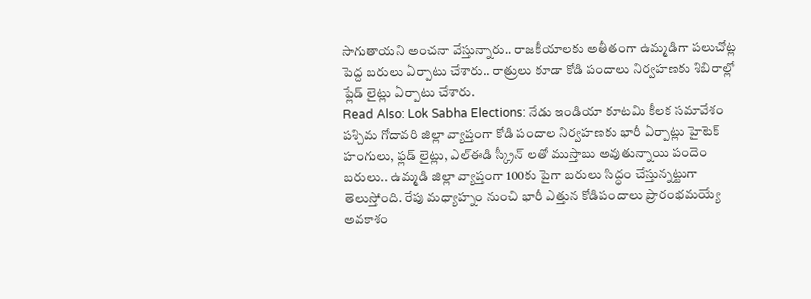సాగుతాయని అంచనా వేస్తున్నారు.. రాజకీయాలకు అతీతంగా ఉమ్మడిగా పలుచోట్ల పెద్ద బరులు ఏర్పాటు చేశారు.. రాత్రులు కూడా కోడి పందాలు నిర్వహణకు శిబిరాల్లో ఫ్లేడ్ లైట్లు ఏర్పాటు చేశారు.
Read Also: Lok Sabha Elections: నేడు ఇండియా కూటమి కీలక సమావేశం
పశ్చిమ గోదావరి జిల్లా వ్యాప్తంగా కోడి పందాల నిర్వహణకు భారీ ఏర్పాట్లు హైటెక్ హంగులు, ఫ్లడ్ లైట్లు, ఎల్ఈడి స్క్రీన్ లతో ముస్తాబు అవుతున్నాయి పందెం బరులు.. ఉమ్మడి జిల్లా వ్యాప్తంగా 100కు పైగా బరులు సిద్ధం చేస్తున్నట్టుగా తెలుస్తోంది. రేపు మధ్యాహ్నం నుంచి భారీ ఎత్తున కోడిపందాలు ప్రారంభమయ్యే అవకాశం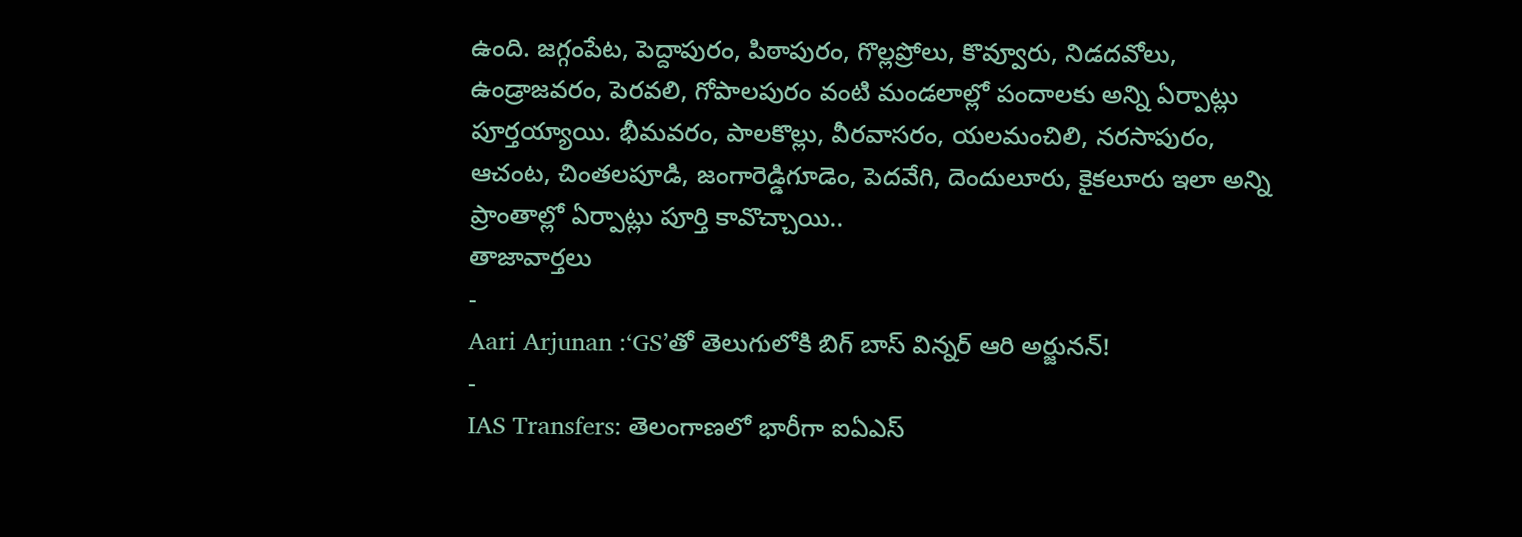ఉంది. జగ్గంపేట, పెద్దాపురం, పిఠాపురం, గొల్లప్రోలు, కొవ్వూరు, నిడదవోలు, ఉండ్రాజవరం, పెరవలి, గోపాలపురం వంటి మండలాల్లో పందాలకు అన్ని ఏర్పాట్లు పూర్తయ్యాయి. భీమవరం, పాలకొల్లు, వీరవాసరం, యలమంచిలి, నరసాపురం, ఆచంట, చింతలపూడి, జంగారెడ్డిగూడెం, పెదవేగి, దెందులూరు, కైకలూరు ఇలా అన్ని ప్రాంతాల్లో ఏర్పాట్లు పూర్తి కావొచ్చాయి..
తాజావార్తలు
-
Aari Arjunan :‘GS’తో తెలుగులోకి బిగ్ బాస్ విన్నర్ ఆరి అర్జునన్!
-
IAS Transfers: తెలంగాణలో భారీగా ఐఏఎస్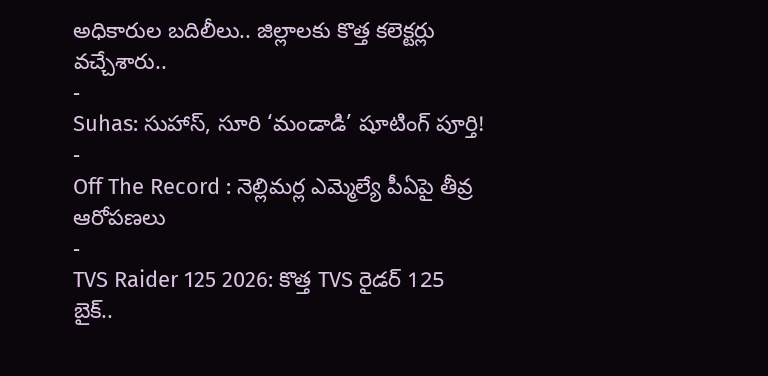అధికారుల బదిలీలు.. జిల్లాలకు కొత్త కలెక్టర్లు వచ్చేశారు..
-
Suhas: సుహాస్, సూరి ‘మండాడి’ షూటింగ్ పూర్తి!
-
Off The Record : నెల్లిమర్ల ఎమ్మెల్యే పీఏపై తీవ్ర ఆరోపణలు
-
TVS Raider 125 2026: కొత్త TVS రైడర్ 125 బైక్..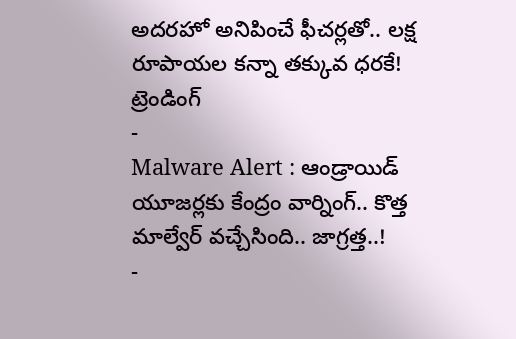అదరహో అనిపించే ఫీచర్లతో.. లక్ష రూపాయల కన్నా తక్కువ ధరకే!
ట్రెండింగ్
-
Malware Alert : ఆండ్రాయిడ్ యూజర్లకు కేంద్రం వార్నింగ్.. కొత్త మాల్వేర్ వచ్చేసింది.. జాగ్రత్త..!
-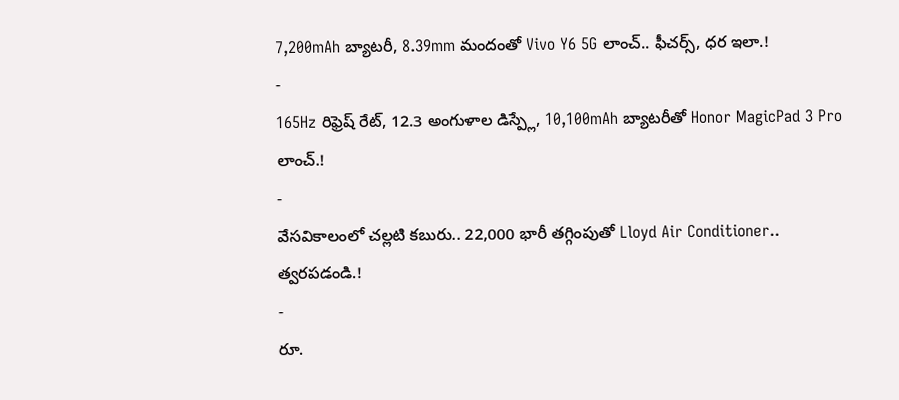7,200mAh బ్యాటరీ, 8.39mm మందంతో Vivo Y6 5G లాంచ్.. ఫీచర్స్, ధర ఇలా.!
-
165Hz రిఫ్రెష్ రేట్, 12.3 అంగుళాల డిస్ప్లే, 10,100mAh బ్యాటరీతో Honor MagicPad 3 Pro లాంచ్.!
-
వేసవికాలంలో చల్లటి కబురు.. 22,000 భారీ తగ్గింపుతో Lloyd Air Conditioner.. త్వరపడండి.!
-
రూ.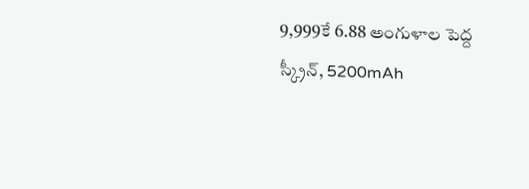9,999కే 6.88 అంగుళాల పెద్ద స్క్రీన్, 5200mAh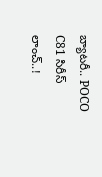బ్యాటరీ.. POCO C81 సిరీస్ లాంచ్..!